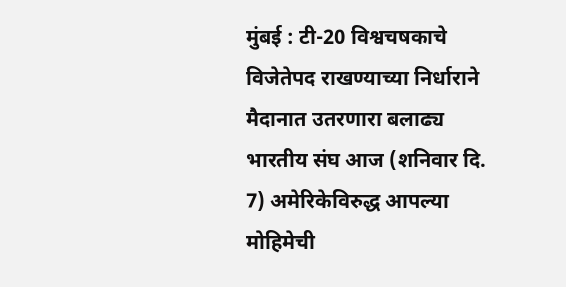मुंबई : टी-20 विश्वचषकाचे विजेतेपद राखण्याच्या निर्धाराने मैदानात उतरणारा बलाढ्य भारतीय संघ आज (शनिवार दि. 7) अमेरिकेविरुद्ध आपल्या मोहिमेची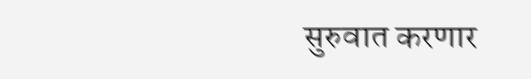सुरुवात करणार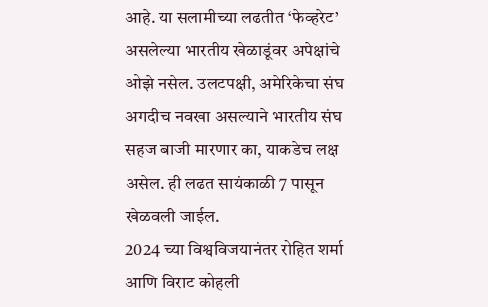आहे. या सलामीच्या लढतीत ‘फेव्हरेट’ असलेल्या भारतीय खेळाडूंवर अपेक्षांचे ओझे नसेल. उलटपक्षी, अमेरिकेचा संघ अगदीच नवखा असल्याने भारतीय संघ सहज बाजी मारणार का, याकडेच लक्ष असेल. ही लढत सायंकाळी 7 पासून खेळवली जाईल.
2024 च्या विश्वविजयानंतर रोहित शर्मा आणि विराट कोहली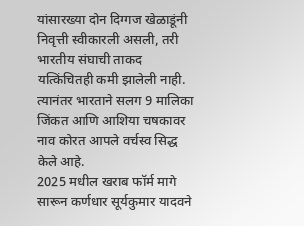यांसारख्या दोन दिग्गज खेळाडूंनी निवृत्ती स्वीकारली असली, तरी भारतीय संघाची ताकद यत्किंचितही कमी झालेली नाही. त्यानंतर भारताने सलग 9 मालिका जिंकत आणि आशिया चषकावर नाव कोरत आपले वर्चस्व सिद्ध केले आहे.
2025 मधील खराब फॉर्म मागे सारून कर्णधार सूर्यकुमार यादवने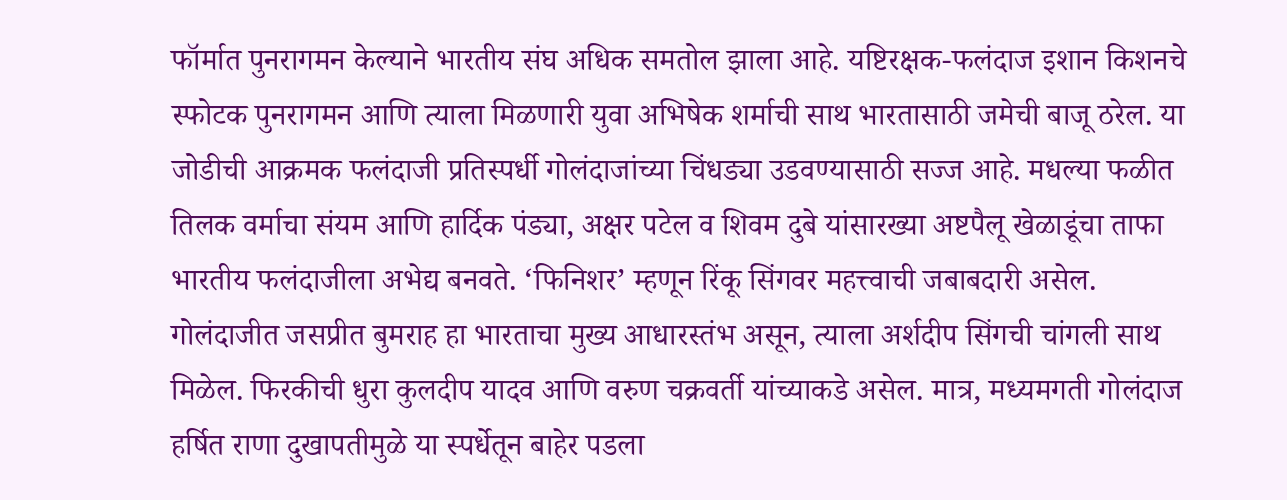फॉर्मात पुनरागमन केल्याने भारतीय संघ अधिक समतोल झाला आहे. यष्टिरक्षक-फलंदाज इशान किशनचे स्फोटक पुनरागमन आणि त्याला मिळणारी युवा अभिषेक शर्माची साथ भारतासाठी जमेची बाजू ठरेल. या जोडीची आक्रमक फलंदाजी प्रतिस्पर्धी गोलंदाजांच्या चिंधड्या उडवण्यासाठी सज्ज आहे. मधल्या फळीत तिलक वर्माचा संयम आणि हार्दिक पंड्या, अक्षर पटेल व शिवम दुबे यांसारख्या अष्टपैलू खेळाडूंचा ताफा भारतीय फलंदाजीला अभेद्य बनवते. ‘फिनिशर’ म्हणून रिंकू सिंगवर महत्त्वाची जबाबदारी असेल.
गोलंदाजीत जसप्रीत बुमराह हा भारताचा मुख्य आधारस्तंभ असून, त्याला अर्शदीप सिंगची चांगली साथ मिळेल. फिरकीची धुरा कुलदीप यादव आणि वरुण चक्रवर्ती यांच्याकडे असेल. मात्र, मध्यमगती गोलंदाज हर्षित राणा दुखापतीमुळे या स्पर्धेतून बाहेर पडला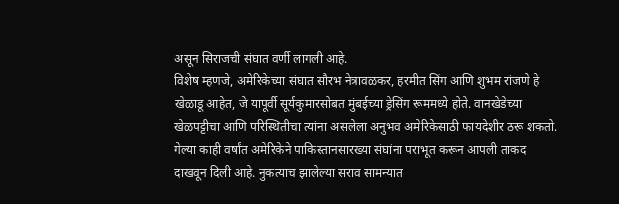असून सिराजची संघात वर्णी लागली आहे.
विशेष म्हणजे, अमेरिकेच्या संघात सौरभ नेत्रावळकर, हरमीत सिंग आणि शुभम रांजणे हे खेळाडू आहेत, जे यापूर्वी सूर्यकुमारसोबत मुंबईच्या ड्रेसिंग रूममध्ये होते. वानखेडेच्या खेळपट्टीचा आणि परिस्थितीचा त्यांना असलेला अनुभव अमेरिकेसाठी फायदेशीर ठरू शकतो. गेल्या काही वर्षांत अमेरिकेने पाकिस्तानसारख्या संघांना पराभूत करून आपली ताकद दाखवून दिली आहे. नुकत्याच झालेल्या सराव सामन्यात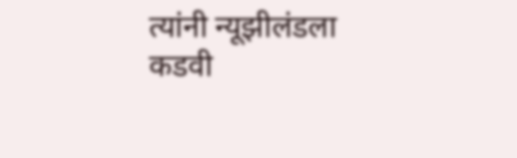त्यांनी न्यूझीलंडला कडवी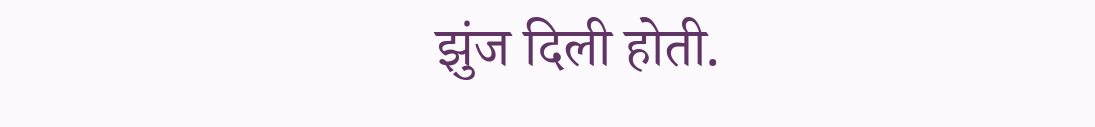झुंज दिली होती.